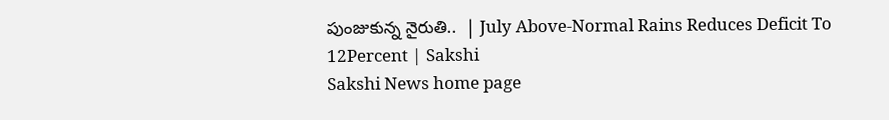పుంజుకున్న నైరుతి..  | July Above-Normal Rains Reduces Deficit To 12Percent | Sakshi
Sakshi News home page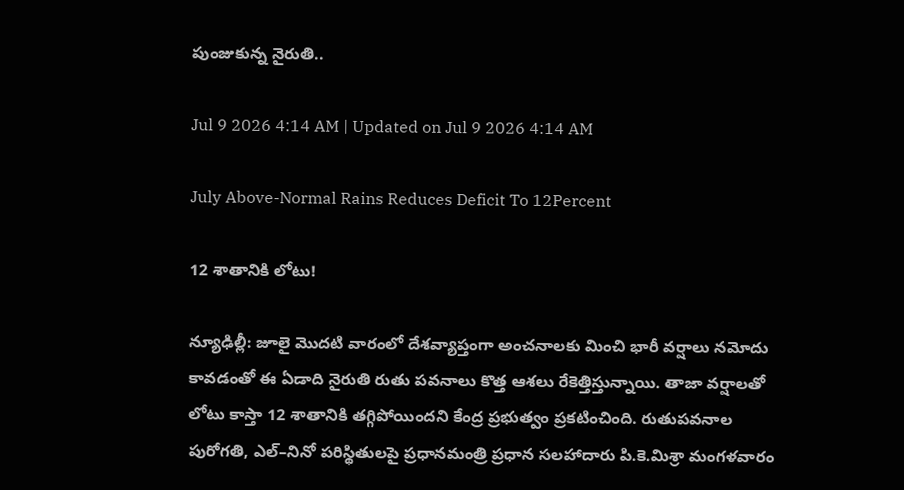పుంజుకున్న నైరుతి..

Jul 9 2026 4:14 AM | Updated on Jul 9 2026 4:14 AM

July Above-Normal Rains Reduces Deficit To 12Percent

12 శాతానికి లోటు!

న్యూఢిల్లీ: జూలై మొదటి వారంలో దేశవ్యాప్తంగా అంచనాలకు మించి భారీ వర్షాలు నమోదు కావడంతో ఈ ఏడాది నైరుతి రుతు పవనాలు కొత్త ఆశలు రేకెత్తిస్తున్నాయి. తాజా వర్షాలతో లోటు కాస్తా 12 శాతానికి తగ్గిపోయిందని కేంద్ర ప్రభుత్వం ప్రకటించింది. రుతుపవనాల పురోగతి, ఎల్‌–నినో పరిస్థితులపై ప్రధానమంత్రి ప్రధాన సలహాదారు పి.కె.మిశ్రా మంగళవారం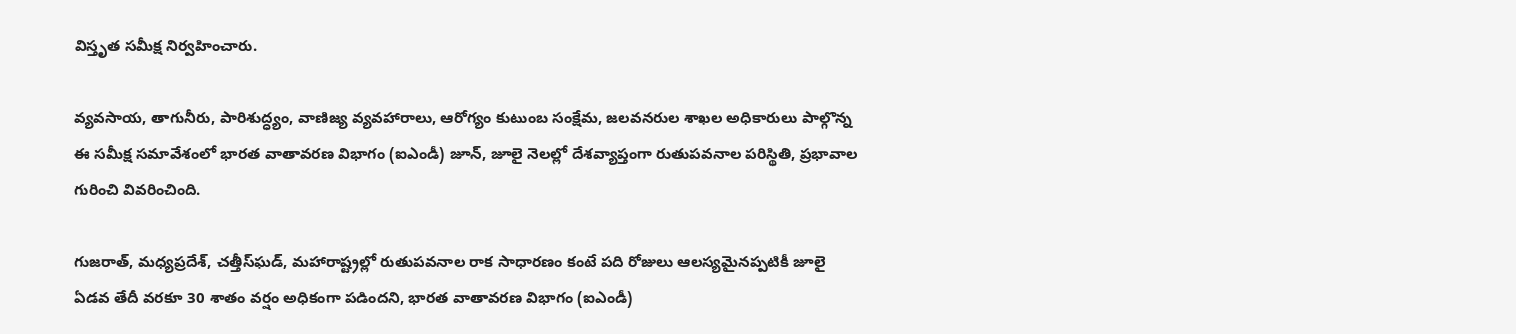విస్తృత సమీక్ష నిర్వహించారు.

వ్యవసాయ, తాగునీరు, పారిశుద్ధ్యం, వాణిజ్య వ్యవహారాలు, ఆరోగ్యం కుటుంబ సంక్షేమ, జలవనరుల శాఖల అధికారులు పాల్గొన్న ఈ సమీక్ష సమావేశంలో భారత వాతావరణ విభాగం (ఐఎండీ) జూన్, జూలై నెలల్లో దేశవ్యాప్తంగా రుతుపవనాల పరిస్థితి, ప్రభావాల గురించి వివరించింది.

గుజరాత్, మధ్యప్రదేశ్, చత్తీస్‌ఘడ్, మహారాష్ట్రల్లో రుతుపవనాల రాక సాధారణం కంటే పది రోజులు ఆలస్యమైనప్పటికీ జూలై ఏడవ తేదీ వరకూ 30 శాతం వర్షం అధికంగా పడిందని, భారత వాతావరణ విభాగం (ఐఎండీ)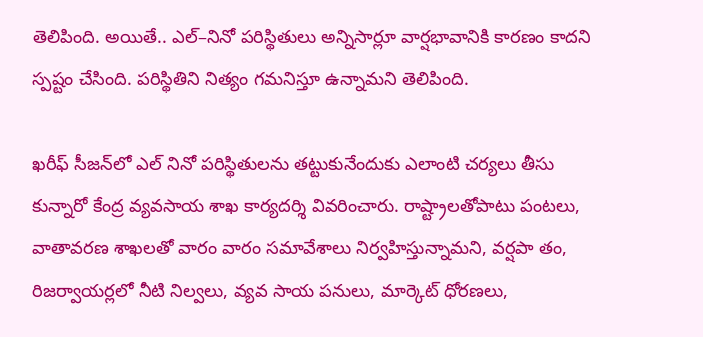తెలిపింది. అయితే.. ఎల్‌–నినో పరిస్థితులు అన్నిసార్లూ వార్షభావానికి కారణం కాదని స్పష్టం చేసింది. పరిస్థితిని నిత్యం గమనిస్తూ ఉన్నామని తెలిపింది.

ఖరీఫ్‌ సీజన్‌లో ఎల్‌ నినో పరిస్థితులను తట్టుకునేందుకు ఎలాంటి చర్యలు తీసు కున్నారో కేంద్ర వ్యవసాయ శాఖ కార్యదర్శి వివరించారు. రాష్ట్రాలతోపాటు పంటలు, వాతావరణ శాఖలతో వారం వారం సమావేశాలు నిర్వహిస్తున్నామని, వర్షపా తం, రిజర్వాయర్లలో నీటి నిల్వలు, వ్యవ సాయ పనులు, మార్కెట్‌ ధోరణలు,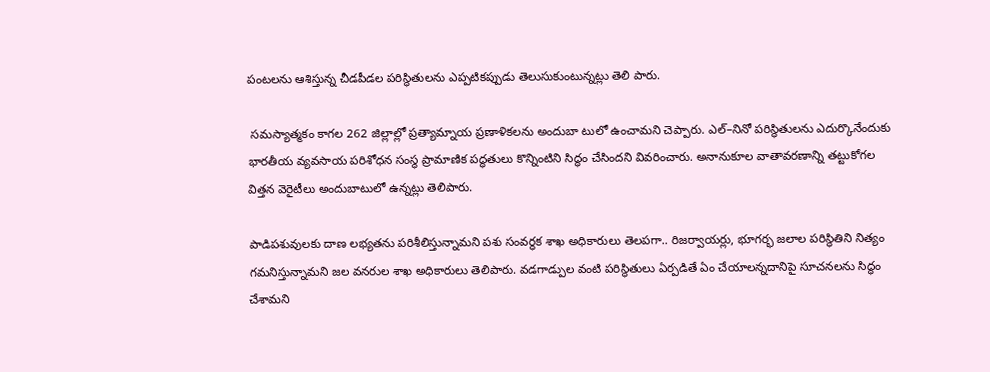పంటలను ఆశిస్తున్న చీడపీడల పరిస్థితులను ఎప్పటికప్పుడు తెలుసుకుంటున్నట్లు తెలి పారు.

 సమస్యాత్మకం కాగల 262 జిల్లాల్లో ప్రత్యామ్నాయ ప్రణాళికలను అందుబా టులో ఉంచామని చెప్పారు. ఎల్‌–నినో పరిస్థితులను ఎదుర్కొనేందుకు భారతీయ వ్యవసాయ పరిశోధన సంస్థ ప్రామాణిక పద్ధతులు కొన్నింటిని సిద్ధం చేసిందని వివరించారు. అనానుకూల వాతావరణాన్ని తట్టుకోగల విత్తన వెరైటీలు అందుబాటులో ఉన్నట్లు తెలిపారు.

పాడిపశువులకు దాణ లభ్యతను పరిశీలిస్తున్నామని పశు సంవర్ధక శాఖ అధికారులు తెలపగా.. రిజర్వాయర్లు, భూగర్భ జలాల పరిస్థితిని నిత్యం గమనిస్తున్నామని జల వనరుల శాఖ అధికారులు తెలిపారు. వడగాడ్పుల వంటి పరిస్థితులు ఏర్పడితే ఏం చేయాలన్నదానిపై సూచనలను సిద్ధం చేశామని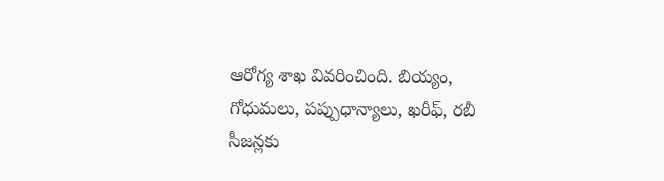ఆరోగ్య శాఖ వివరించింది. బియ్యం, గోధుమలు, పప్పుధాన్యాలు, ఖరీఫ్, రబీ సీజన్లకు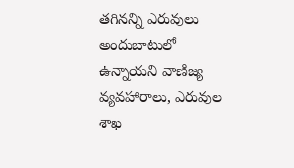తగినన్ని ఎరువులు అందుబాటులో ఉన్నాయని వాణిజ్య వ్యవహారాలు, ఎరువుల శాఖ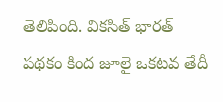తెలిపింది. వికసిత్‌ భారత్‌ పథకం కింద జూలై ఒకటవ తేదీ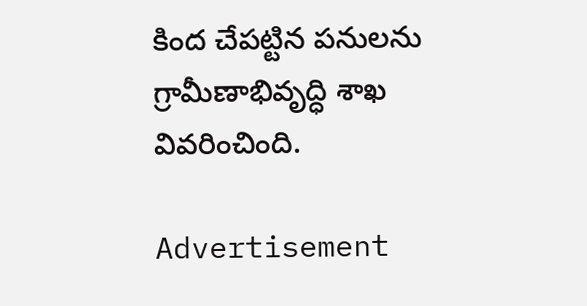కింద చేపట్టిన పనులను గ్రామీణాభివృద్ధి శాఖ వివరించింది.

Advertisement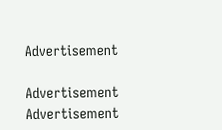Advertisement

Advertisement
Advertisement